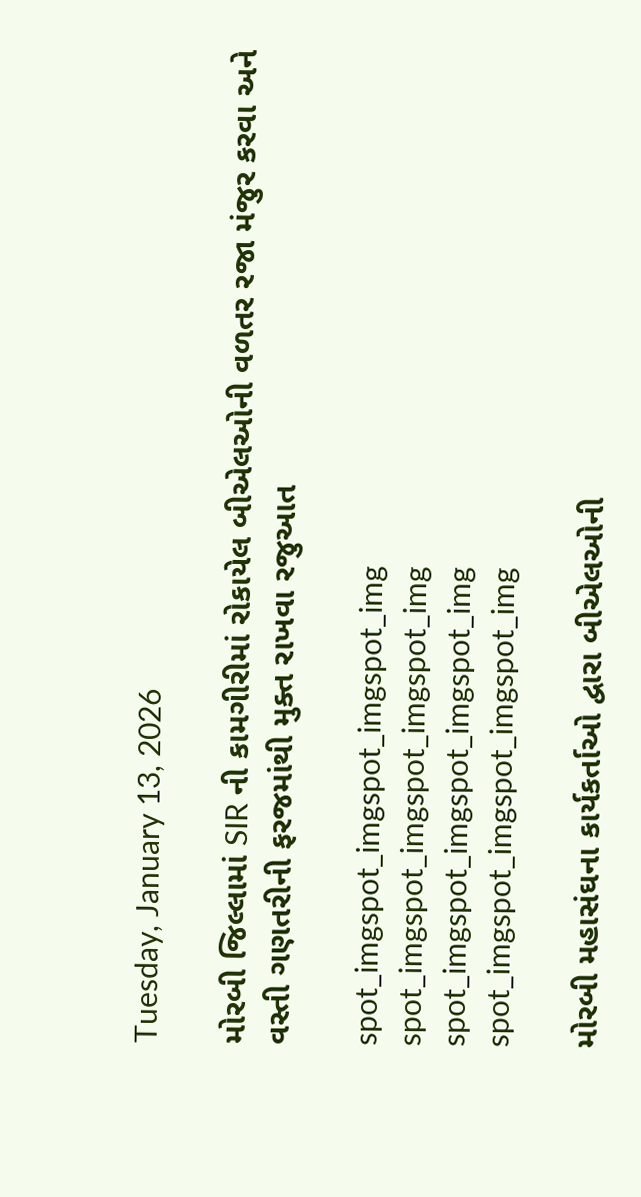Tuesday, January 13, 2026

મોરબી જિલ્લામાં SIR ની કામગીરીમાં રોકાયેલ બીએલઓની વળતર રજા મંજુર કરવા અને વસ્તી ગણતરીની ફરજમાંથી મુક્ત રાખવા રજુઆત

spot_imgspot_imgspot_imgspot_img
spot_imgspot_imgspot_imgspot_img
spot_imgspot_imgspot_imgspot_img
spot_imgspot_imgspot_imgspot_img

મોરબી મહાસંઘના કાર્યકર્તાઓ દ્વારા બીએલઓની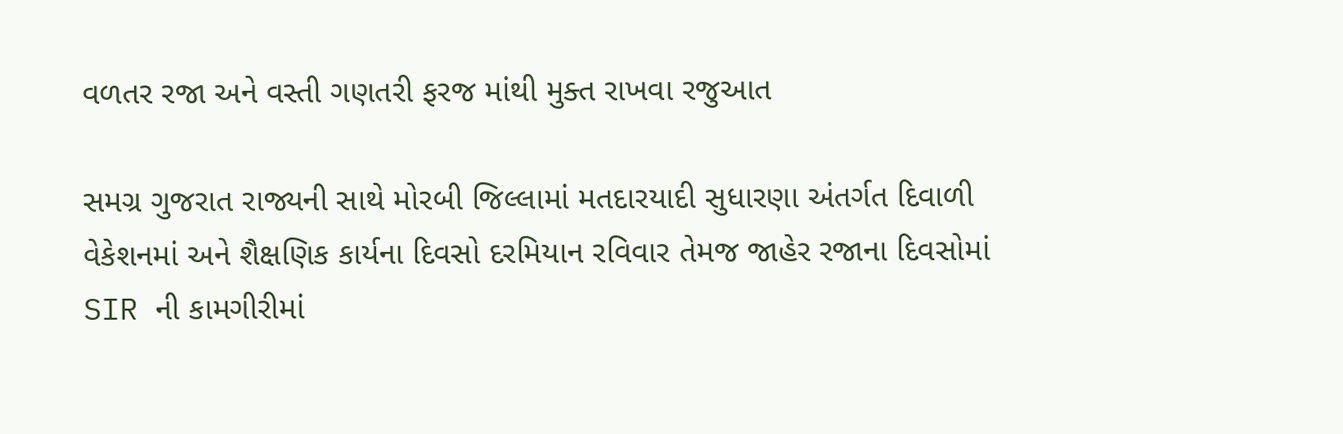વળતર રજા અને વસ્તી ગણતરી ફરજ માંથી મુક્ત રાખવા રજુઆત

સમગ્ર ગુજરાત રાજ્યની સાથે મોરબી જિલ્લામાં મતદારયાદી સુધારણા અંતર્ગત દિવાળી વેકેશનમાં અને શૈક્ષણિક કાર્યના દિવસો દરમિયાન રવિવાર તેમજ જાહેર રજાના દિવસોમાં SIR ની કામગીરીમાં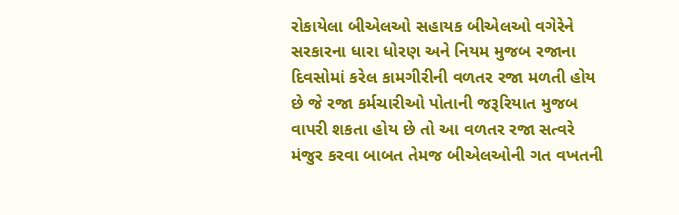રોકાયેલા બીએલઓ સહાયક બીએલઓ વગેરેને સરકારના ધારા ધોરણ અને નિયમ મુજબ રજાના દિવસોમાં કરેલ કામગીરીની વળતર રજા મળતી હોય છે જે રજા કર્મચારીઓ પોતાની જરૂરિયાત મુજબ વાપરી શકતા હોય છે તો આ વળતર રજા સત્વરે મંજુર કરવા બાબત તેમજ બીએલઓની ગત વખતની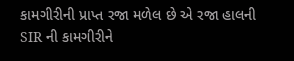કામગીરીની પ્રાપ્ત રજા મળેલ છે એ રજા હાલની SIR ની કામગીરીને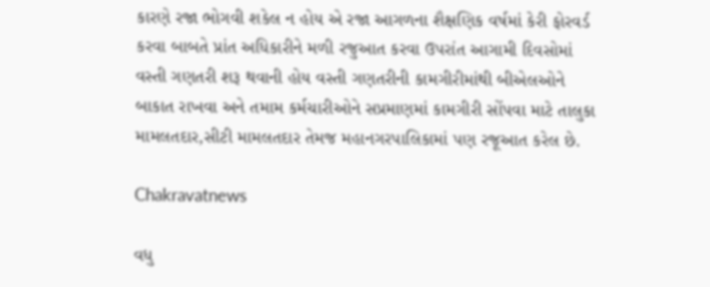કારણે રજા ભોગવી શકેલ ન હોય એ રજા આગળના શૈક્ષણિક વર્ષમાં કેરી ફોરવર્ડ કરવા બાબતે પ્રાંત અધિકારીને મળી રજુઆત કરવા ઉપરાંત આગામી દિવસોમાં વસ્તી ગણતરી શરૂ થવાની હોય વસ્તી ગણતરીની કામગીરીમાંથી બીએલઓને બાકાત રાખવા અને તમામ કર્મચારીઓને સપ્રમાણમાં કામગીરી સોંપવા માટે તાલુકા મામલતદાર,સીટી મામલતદાર તેમજ મહાનગરપાલિકામાં પણ રજૂઆત કરેલ છે.

Chakravatnews

વધુ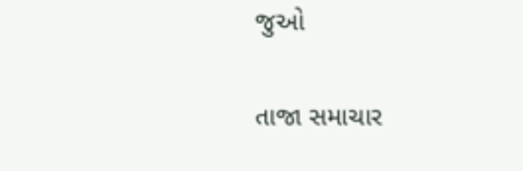જુઓ

તાજા સમાચાર